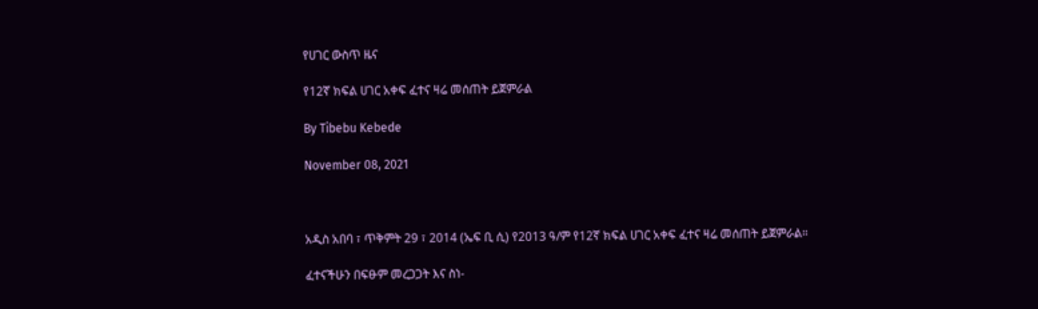የሀገር ውስጥ ዜና

የ12ኛ ክፍል ሀገር አቀፍ ፈተና ዛሬ መሰጠት ይጀምራል

By Tibebu Kebede

November 08, 2021



አዲስ አበባ ፣ ጥቅምት 29 ፣ 2014 (ኤፍ ቢ ሲ) የ2013 ዓ/ም የ12ኛ ክፍል ሀገር አቀፍ ፈተና ዛሬ መሰጠት ይጀምራል።

ፈተናችሁን በፍፁም መረጋጋት እና ስነ-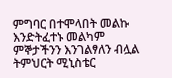ምግባር በተሞላበት መልኩ እንድትፈተኑ መልካም ምኞታችንን እንገልፃለን ብሏል ትምህርት ሚኒስቴር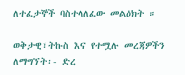ለተፈታኞች ባስተላለፈው መልዕክት ።

ወቅታዊ፣ትኩስ እና የተሟሉ መረጃዎችን ለማግኘት፡- ድረ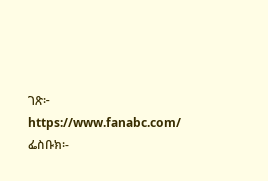ገጽ፦ https://www.fanabc.com/ ፌስቡክ፡-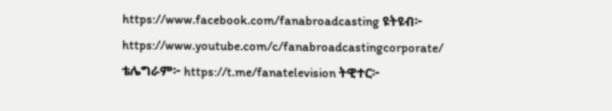https://www.facebook.com/fanabroadcasting ዩትዩብ፦ https://www.youtube.com/c/fanabroadcastingcorporate/ ቴሌግራም፦ https://t.me/fanatelevision ትዊተር፦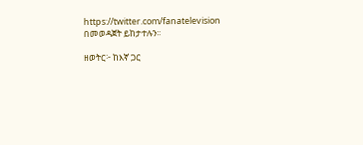https://twitter.com/fanatelevision በመወዳጀት ይከታተሉን፡፡

ዘወትር፦ ከእኛ ጋር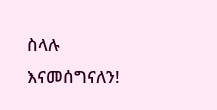ስላሉ እናመሰግናለን!